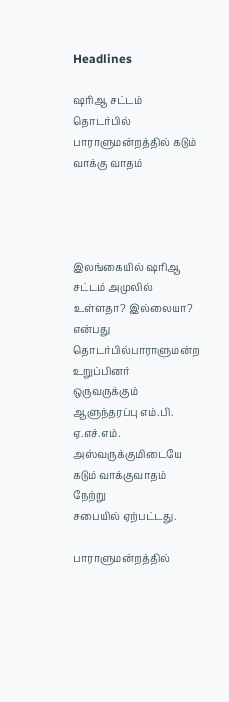Headlines

ஷரிஆ சட்டம் தொடர்பில் பாராளுமன்றத்தில் கடும் வாக்கு வாதம்




இலங்கையில் ஷரிஆ சட்டம் அமுலில் உள்ளதா? இல்லையா? என்பது தொடர்பில்பாராளுமன்ற உறுப்பினர்
ஒருவருக்கும் ஆளுந்தரப்பு எம்.பி. ஏ.எச்.எம். அஸ்வருக்குமிடையே கடும் வாக்குவாதம் நேற்று
சபையில் ஏற்பட்டது.

பாராளுமன்றத்தில்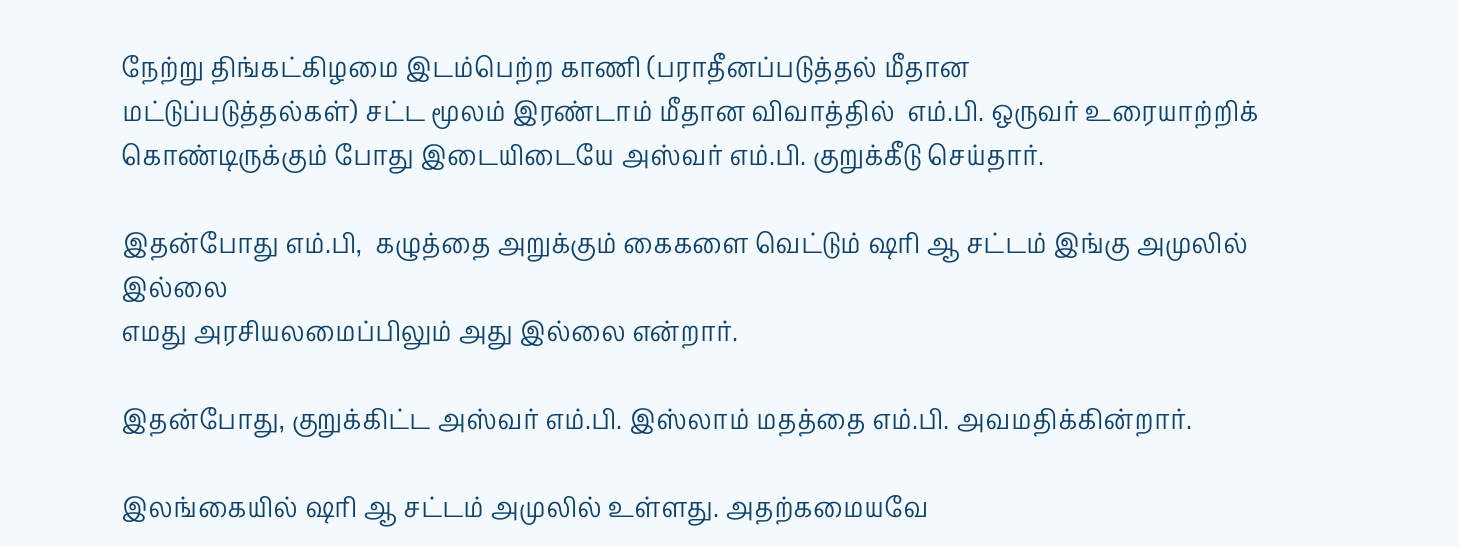நேற்று திங்கட்கிழமை இடம்பெற்ற காணி (பராதீனப்படுத்தல் மீதான
மட்டுப்படுத்தல்கள்) சட்ட மூலம் இரண்டாம் மீதான விவாத்தில்  எம்.பி. ஒருவர் உரையாற்றிக்
கொண்டிருக்கும் போது இடையிடையே அஸ்வர் எம்.பி. குறுக்கீடு செய்தார்.

இதன்போது எம்.பி,  கழுத்தை அறுக்கும் கைகளை வெட்டும் ஷரி ஆ சட்டம் இங்கு அமுலில் இல்லை
எமது அரசியலமைப்பிலும் அது இல்லை என்றார்.

இதன்போது, குறுக்கிட்ட அஸ்வர் எம்.பி. இஸ்லாம் மதத்தை எம்.பி. அவமதிக்கின்றார்.

இலங்கையில் ஷரி ஆ சட்டம் அமுலில் உள்ளது. அதற்கமையவே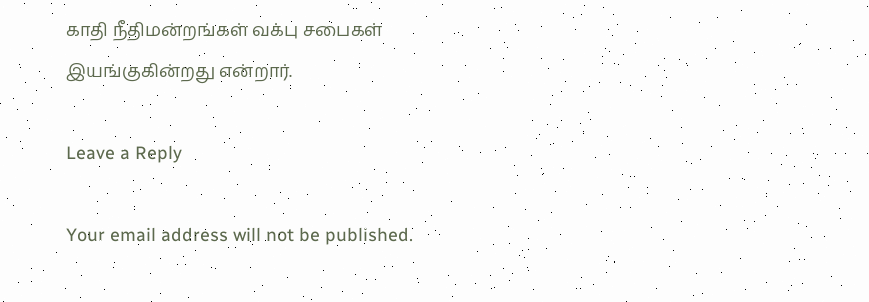காதி நீதிமன்றங்கள் வக்பு சபைகள்
இயங்குகின்றது என்றார்.

Leave a Reply

Your email address will not be published.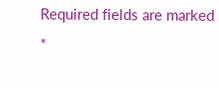Required fields are marked *